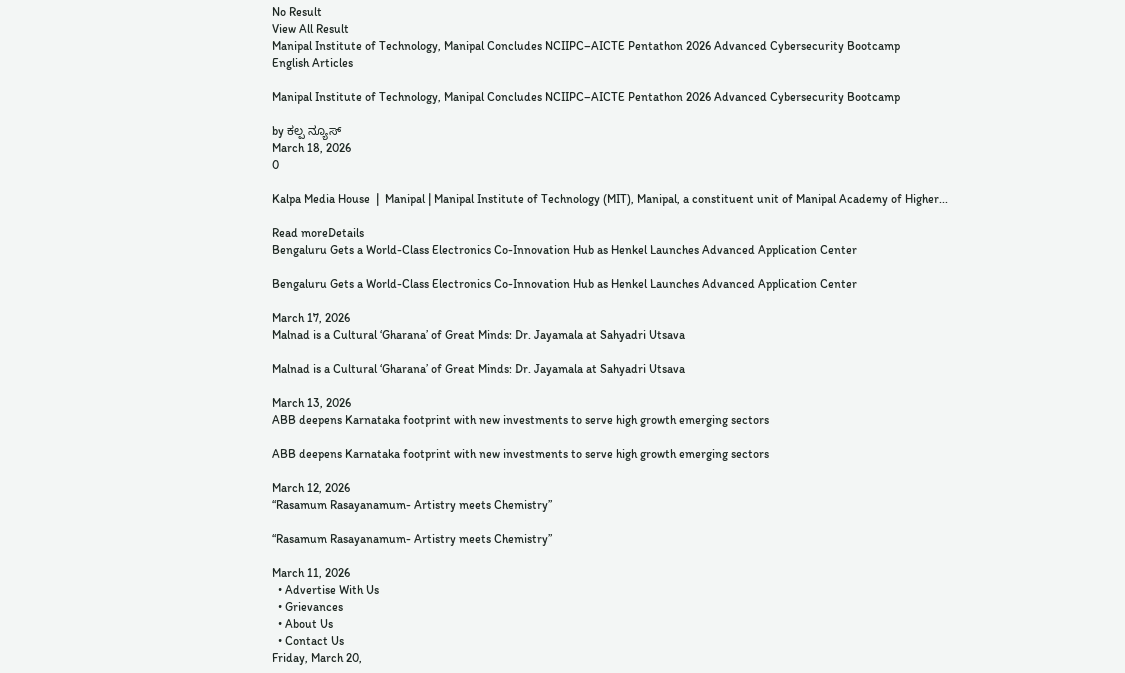No Result
View All Result
Manipal Institute of Technology, Manipal Concludes NCIIPC–AICTE Pentathon 2026 Advanced Cybersecurity Bootcamp
English Articles

Manipal Institute of Technology, Manipal Concludes NCIIPC–AICTE Pentathon 2026 Advanced Cybersecurity Bootcamp

by ಕಲ್ಪ ನ್ಯೂಸ್
March 18, 2026
0

Kalpa Media House  |  Manipal | Manipal Institute of Technology (MIT), Manipal, a constituent unit of Manipal Academy of Higher...

Read moreDetails
Bengaluru Gets a World-Class Electronics Co-Innovation Hub as Henkel Launches Advanced Application Center

Bengaluru Gets a World-Class Electronics Co-Innovation Hub as Henkel Launches Advanced Application Center

March 17, 2026
Malnad is a Cultural ‘Gharana’ of Great Minds: Dr. Jayamala at Sahyadri Utsava

Malnad is a Cultural ‘Gharana’ of Great Minds: Dr. Jayamala at Sahyadri Utsava

March 13, 2026
ABB deepens Karnataka footprint with new investments to serve high growth emerging sectors

ABB deepens Karnataka footprint with new investments to serve high growth emerging sectors

March 12, 2026
“Rasamum Rasayanamum- Artistry meets Chemistry”

“Rasamum Rasayanamum- Artistry meets Chemistry”

March 11, 2026
  • Advertise With Us
  • Grievances
  • About Us
  • Contact Us
Friday, March 20,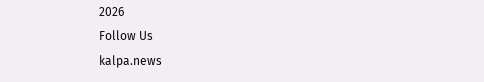2026
Follow Us
kalpa.news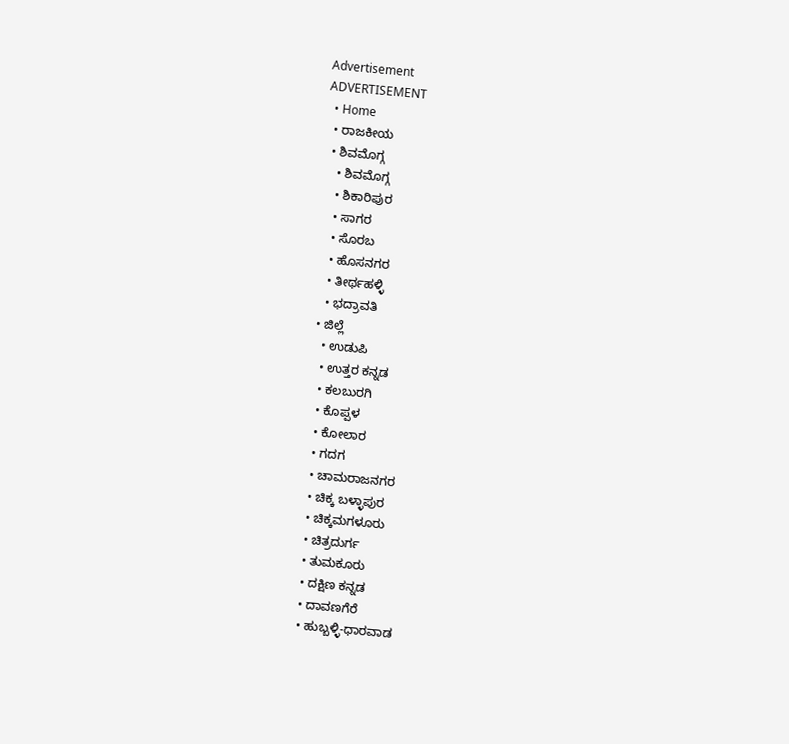Advertisement
ADVERTISEMENT
  • Home
  • ರಾಜಕೀಯ
  • ಶಿವಮೊಗ್ಗ
    • ಶಿವಮೊಗ್ಗ
    • ಶಿಕಾರಿಪುರ
    • ಸಾಗರ
    • ಸೊರಬ
    • ಹೊಸನಗರ
    • ತೀರ್ಥಹಳ್ಳಿ
    • ಭದ್ರಾವತಿ
  • ಜಿಲ್ಲೆ
    • ಉಡುಪಿ
    • ಉತ್ತರ ಕನ್ನಡ
    • ಕಲಬುರಗಿ
    • ಕೊಪ್ಪಳ
    • ಕೋಲಾರ
    • ಗದಗ
    • ಚಾಮರಾಜನಗರ
    • ಚಿಕ್ಕ ಬಳ್ಳಾಪುರ
    • ಚಿಕ್ಕಮಗಳೂರು
    • ಚಿತ್ರದುರ್ಗ
    • ತುಮಕೂರು
    • ದಕ್ಷಿಣ ಕನ್ನಡ
    • ದಾವಣಗೆರೆ
    • ಹುಬ್ಬಳ್ಳಿ-ಧಾರವಾಡ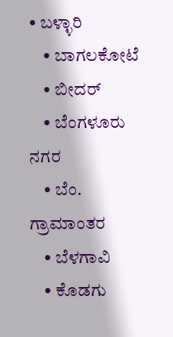• ಬಳ್ಳಾರಿ
    • ಬಾಗಲಕೋಟೆ
    • ಬೀದರ್
    • ಬೆಂಗಳೂರು ನಗರ
    • ಬೆಂ. ಗ್ರಾಮಾಂತರ
    • ಬೆಳಗಾವಿ
    • ಕೊಡಗು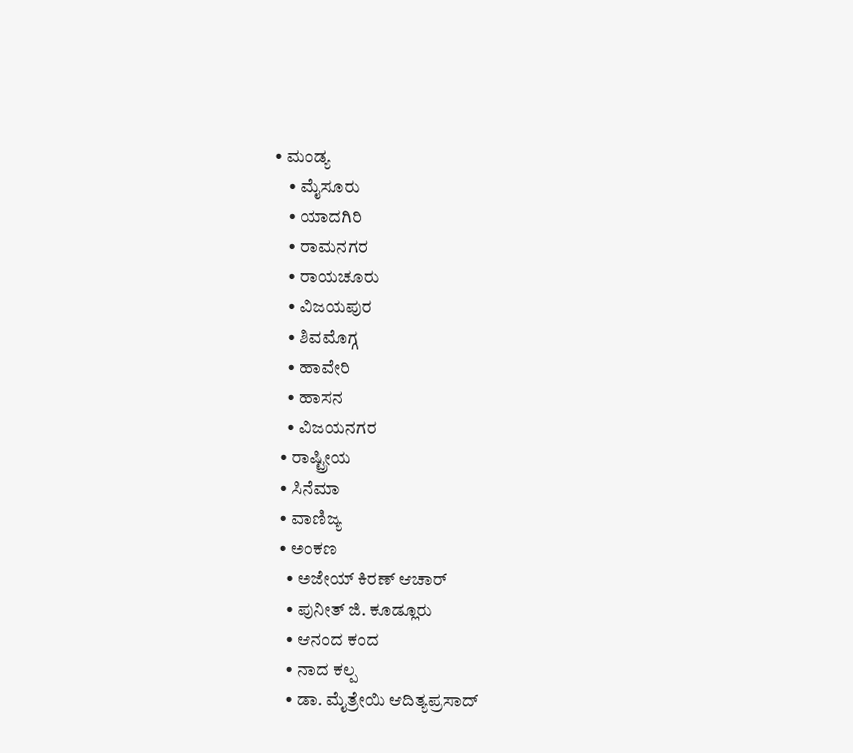• ಮಂಡ್ಯ
    • ಮೈಸೂರು
    • ಯಾದಗಿರಿ
    • ರಾಮನಗರ
    • ರಾಯಚೂರು
    • ವಿಜಯಪುರ
    • ಶಿವಮೊಗ್ಗ
    • ಹಾವೇರಿ
    • ಹಾಸನ
    • ವಿಜಯನಗರ
  • ರಾಷ್ಟ್ರೀಯ
  • ಸಿನೆಮಾ
  • ವಾಣಿಜ್ಯ
  • ಅಂಕಣ
    • ಅಜೇಯ್ ಕಿರಣ್ ಆಚಾರ್
    • ಪುನೀತ್ ಜಿ. ಕೂಡ್ಲೂರು
    • ಆನಂದ ಕಂದ
    • ನಾದ ಕಲ್ಪ
    • ಡಾ. ಮೈತ್ರೇಯಿ ಆದಿತ್ಯಪ್ರಸಾದ್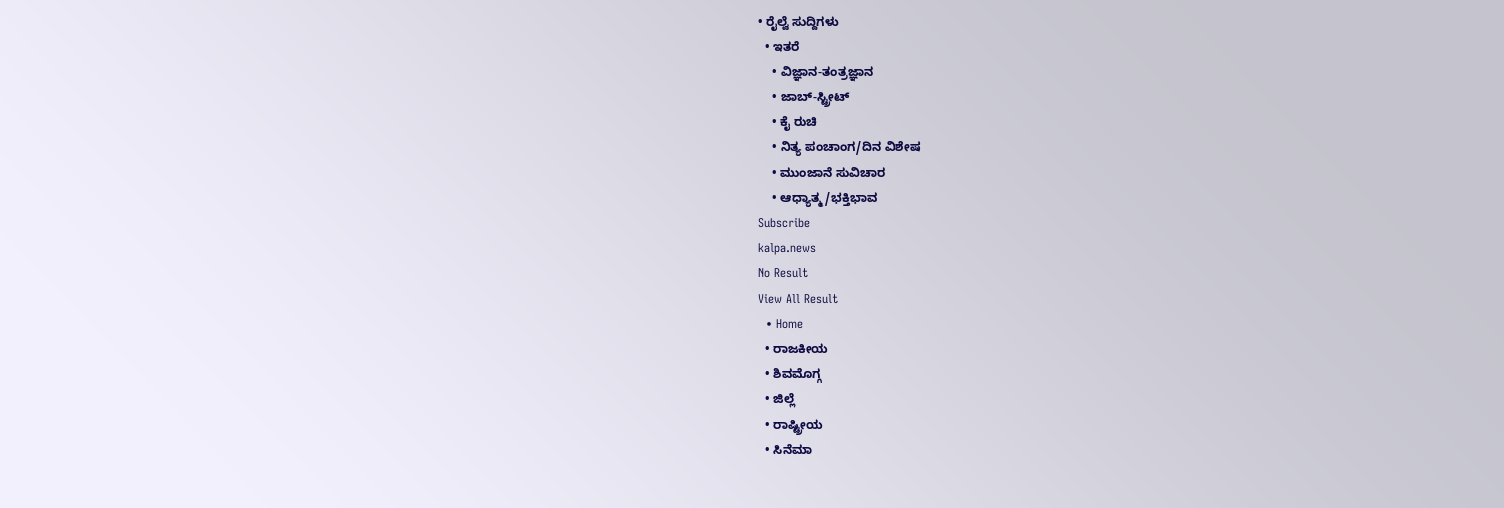• ರೈಲ್ವೆ ಸುದ್ದಿಗಳು
  • ಇತರೆ
    • ವಿಜ್ಞಾನ-ತಂತ್ರಜ್ಞಾನ
    • ಜಾಬ್-ಸ್ಟ್ರೀಟ್
    • ಕೈ ರುಚಿ
    • ನಿತ್ಯ ಪಂಚಾಂಗ/ದಿನ ವಿಶೇಷ
    • ಮುಂಜಾನೆ ಸುವಿಚಾರ
    • ಆಧ್ಯಾತ್ಮ/ಭಕ್ತಿಭಾವ
Subscribe
kalpa.news
No Result
View All Result
  • Home
  • ರಾಜಕೀಯ
  • ಶಿವಮೊಗ್ಗ
  • ಜಿಲ್ಲೆ
  • ರಾಷ್ಟ್ರೀಯ
  • ಸಿನೆಮಾ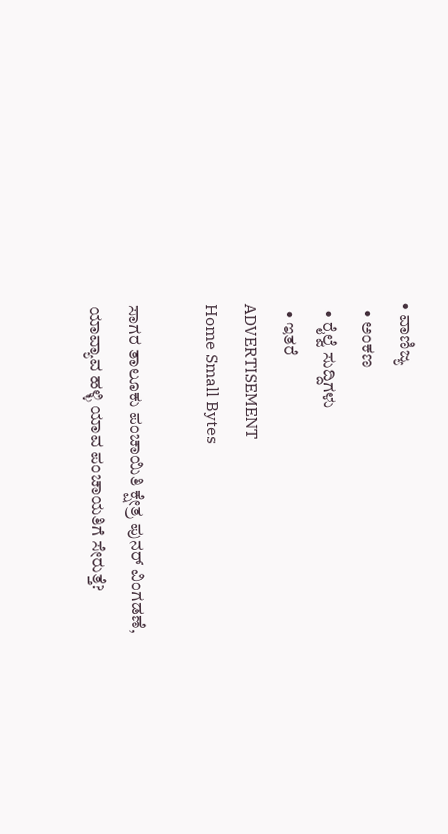• ವಾಣಿಜ್ಯ
  • ಅಂಕಣ
  • ರೈಲ್ವೆ ಸುದ್ದಿಗಳು
  • ಇತರೆ
ADVERTISEMENT
Home Small Bytes

ಸಾಗರ ತಾಲೂಕು ಪಂಚಾಯಿತಿ ಕ್ಷೇತ್ರ ಪುನರ್ ವಿಂಗಡಣೆ, ಯಾವ್ಯಾವ ಹಳ್ಳಿ ಯಾವ ಪಂಚಾಯತಿಗೆ ಸೇರುತ್ತೆ?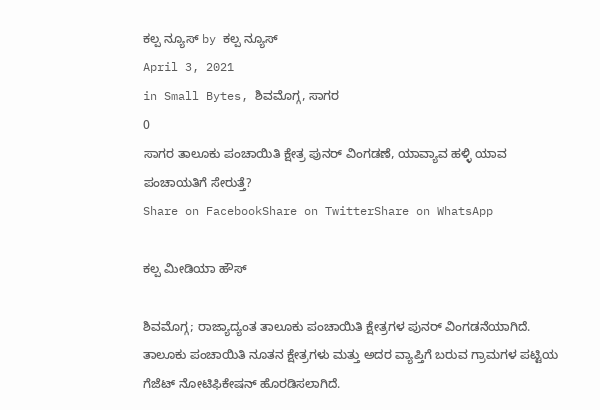ಕಲ್ಪ ನ್ಯೂಸ್ by ಕಲ್ಪ ನ್ಯೂಸ್
April 3, 2021
in Small Bytes, ಶಿವಮೊಗ್ಗ, ಸಾಗರ
0
ಸಾಗರ ತಾಲೂಕು ಪಂಚಾಯಿತಿ ಕ್ಷೇತ್ರ ಪುನರ್ ವಿಂಗಡಣೆ, ಯಾವ್ಯಾವ ಹಳ್ಳಿ ಯಾವ ಪಂಚಾಯತಿಗೆ ಸೇರುತ್ತೆ?
Share on FacebookShare on TwitterShare on WhatsApp

ಕಲ್ಪ ಮೀಡಿಯಾ ಹೌಸ್

ಶಿವಮೊಗ್ಗ; ರಾಜ್ಯಾದ್ಯಂತ ತಾಲೂಕು ಪಂಚಾಯಿತಿ ಕ್ಷೇತ್ರಗಳ ಪುನರ್ ವಿಂಗಡನೆಯಾಗಿದೆ. ತಾಲೂಕು ಪಂಚಾಯಿತಿ ನೂತನ ಕ್ಷೇತ್ರಗಳು ಮತ್ತು ಅದರ ವ್ಯಾಪ್ತಿಗೆ ಬರುವ ಗ್ರಾಮಗಳ ಪಟ್ಟಿಯ ಗೆಜೆಟ್ ನೋಟಿಫಿಕೇಷನ್ ಹೊರಡಿಸಲಾಗಿದೆ.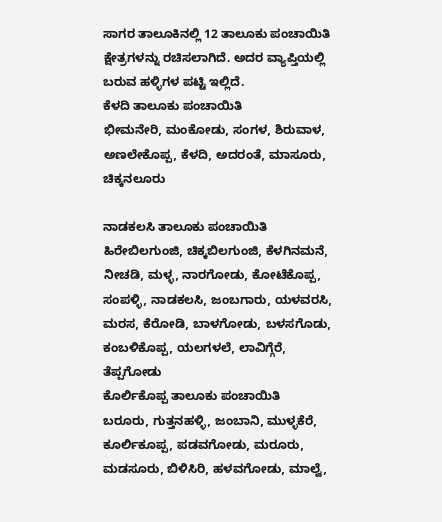ಸಾಗರ ತಾಲೂಕಿನಲ್ಲಿ 12 ತಾಲೂಕು ಪಂಚಾಯಿತಿ ಕ್ಷೇತ್ರಗಳನ್ನು ರಚಿಸಲಾಗಿದೆ. ಅದರ ವ್ಯಾಪ್ತಿಯಲ್ಲಿ ಬರುವ ಹಳ್ಳಿಗಳ ಪಟ್ಟಿ ಇಲ್ಲಿದೆ.
ಕೆಳದಿ ತಾಲೂಕು ಪಂಚಾಯಿತಿ
ಭೀಮನೇರಿ, ಮಂಕೋಡು, ಸಂಗಳ, ಶಿರುವಾಳ, ಅಣಲೇಕೊಪ್ಪ, ಕೆಳದಿ, ಅದರಂತೆ, ಮಾಸೂರು, ಚಿಕ್ಕನಲೂರು

ನಾಡಕಲಸಿ ತಾಲೂಕು ಪಂಚಾಯಿತಿ
ಹಿರೇಬಿಲಗುಂಜಿ, ಚಿಕ್ಕಬಿಲಗುಂಜಿ, ಕೆಳಗಿನಮನೆ, ನೀಚಡಿ, ಮಳ್ಳ, ನಾರಗೋಡು, ಕೋಟೆಕೊಪ್ಪ, ಸಂಪಳ್ಳಿ, ನಾಡಕಲಸಿ, ಜಂಬಗಾರು, ಯಳವರಸಿ, ಮರಸ, ಕೆರೋಡಿ, ಬಾಳಗೋಡು, ಬಳಸಗೊಡು, ಕಂಬಳಿಕೊಪ್ಪ, ಯಲಗಳಲೆ, ಲಾವಿಗ್ಗೆರೆ, ತೆಪ್ಪಗೋಡು
ಕೊರ್ಲಿಕೊಪ್ಪ ತಾಲೂಕು ಪಂಚಾಯಿತಿ
ಬರೂರು, ಗುತ್ತನಹಳ್ಳಿ, ಜಂಬಾನಿ, ಮುಳ್ಳಕೆರೆ, ಕೂರ್ಲಿಕೂಪ್ಪ, ಪಡವಗೋಡು, ಮರೂರು, ಮಡಸೂರು, ಬಿಳಿಸಿರಿ, ಹಳವಗೋಡು, ಮಾಲ್ವೆ,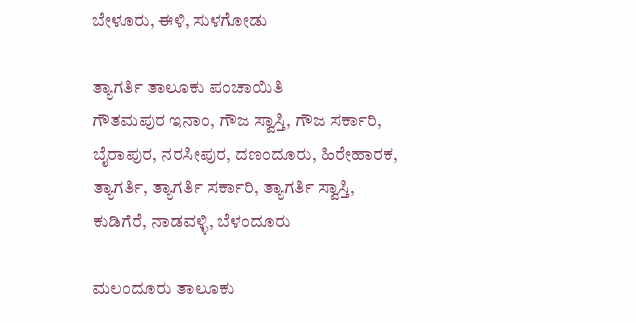ಬೇಳೂರು, ಈಳಿ, ಸುಳಗೋಡು

ತ್ಯಾಗರ್ತಿ ತಾಲೂಕು ಪಂಚಾಯಿತಿ
ಗೌತಮಪುರ ಇನಾಂ, ಗೌಜ ಸ್ವಾಸ್ತಿ, ಗೌಜ ಸರ್ಕಾರಿ, ಬೈರಾಪುರ, ನರಸೀಪುರ, ದಣಂದೂರು, ಹಿರೇಹಾರಕ, ತ್ಯಾಗರ್ತಿ, ತ್ಯಾಗರ್ತಿ ಸರ್ಕಾರಿ, ತ್ಯಾಗರ್ತಿ ಸ್ವಾಸ್ತಿ, ಕುಡಿಗೆರೆ, ನಾಡವಳ್ಳಿ, ಬೆಳಂದೂರು

ಮಲಂದೂರು ತಾಲೂಕು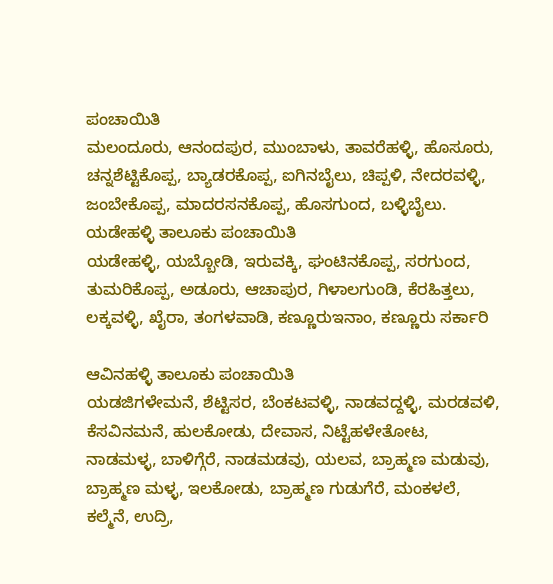ಪಂಚಾಯಿತಿ
ಮಲಂದೂರು, ಆನಂದಪುರ, ಮುಂಬಾಳು, ತಾವರೆಹಳ್ಳಿ, ಹೊಸೂರು, ಚನ್ನಶೆಟ್ಟಿಕೊಪ್ಪ, ಬ್ಯಾಡರಕೊಪ್ಪ, ಐಗಿನಬೈಲು, ಚಿಪ್ಪಳಿ, ನೇದರವಳ್ಳಿ, ಜಂಬೇಕೊಪ್ಪ, ಮಾದರಸನಕೊಪ್ಪ, ಹೊಸಗುಂದ, ಬಳ್ಳಿಬೈಲು.
ಯಡೇಹಳ್ಳಿ ತಾಲೂಕು ಪಂಚಾಯಿತಿ
ಯಡೇಹಳ್ಳಿ, ಯಬ್ಬೋಡಿ, ಇರುವಕ್ಕಿ, ಘಂಟಿನಕೊಪ್ಪ, ಸರಗುಂದ, ತುಮರಿಕೊಪ್ಪ, ಅಡೂರು, ಆಚಾಪುರ, ಗಿಳಾಲಗುಂಡಿ, ಕೆರಹಿತ್ತಲು, ಲಕ್ಕವಳ್ಳಿ, ಖೈರಾ, ತಂಗಳವಾಡಿ, ಕಣ್ಣೂರುಇನಾಂ, ಕಣ್ಣೂರು ಸರ್ಕಾರಿ

ಆವಿನಹಳ್ಳಿ ತಾಲೂಕು ಪಂಚಾಯಿತಿ
ಯಡಜಿಗಳೇಮನೆ, ಶೆಟ್ಟಿಸರ, ಬೆಂಕಟವಳ್ಳಿ, ನಾಡವದ್ದಳ್ಳಿ, ಮರಡವಳಿ, ಕೆಸವಿನಮನೆ, ಹುಲಕೋಡು, ದೇವಾಸ, ನಿಟ್ಟೆಹಳೇತೋಟ, ನಾಡಮಳ್ಳ, ಬಾಳಿಗ್ಗೆರೆ, ನಾಡಮಡವು, ಯಲವ, ಬ್ರಾಹ್ಮಣ ಮಡುವು, ಬ್ರಾಹ್ಮಣ ಮಳ್ಳ, ಇಲಕೋಡು, ಬ್ರಾಹ್ಮಣ ಗುಡುಗೆರೆ, ಮಂಕಳಲೆ, ಕಲ್ಮೆನೆ, ಉದ್ರಿ,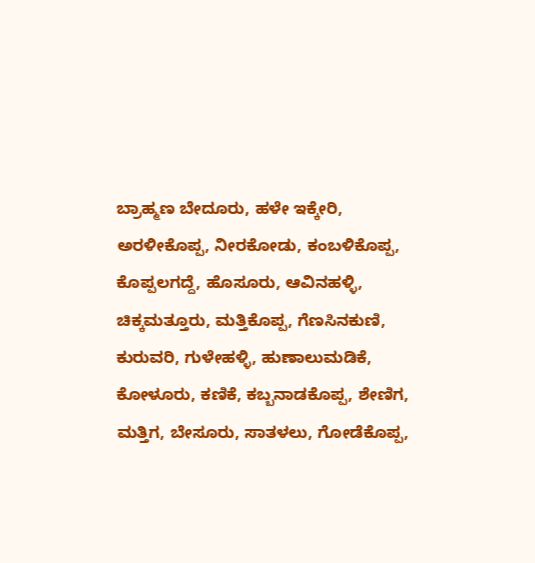ಬ್ರಾಹ್ಮಣ ಬೇದೂರು, ಹಳೇ ಇಕ್ಕೇರಿ, ಅರಳೀಕೊಪ್ಪ, ನೀರಕೋಡು, ಕಂಬಳಿಕೊಪ್ಪ, ಕೊಪ್ಪಲಗದ್ದೆ, ಹೊಸೂರು, ಆವಿನಹಳ್ಳಿ, ಚಿಕ್ಕಮತ್ತೂರು, ಮತ್ತಿಕೊಪ್ಪ, ಗೆಣಸಿನಕುಣಿ, ಕುರುವರಿ, ಗುಳೇಹಳ್ಳಿ, ಹುಣಾಲುಮಡಿಕೆ, ಕೋಳೂರು, ಕಣಿಕೆ, ಕಬ್ಬನಾಡಕೊಪ್ಪ, ಶೇಣಿಗ, ಮತ್ತಿಗ, ಬೇಸೂರು, ಸಾತಳಲು, ಗೋಡೆಕೊಪ್ಪ,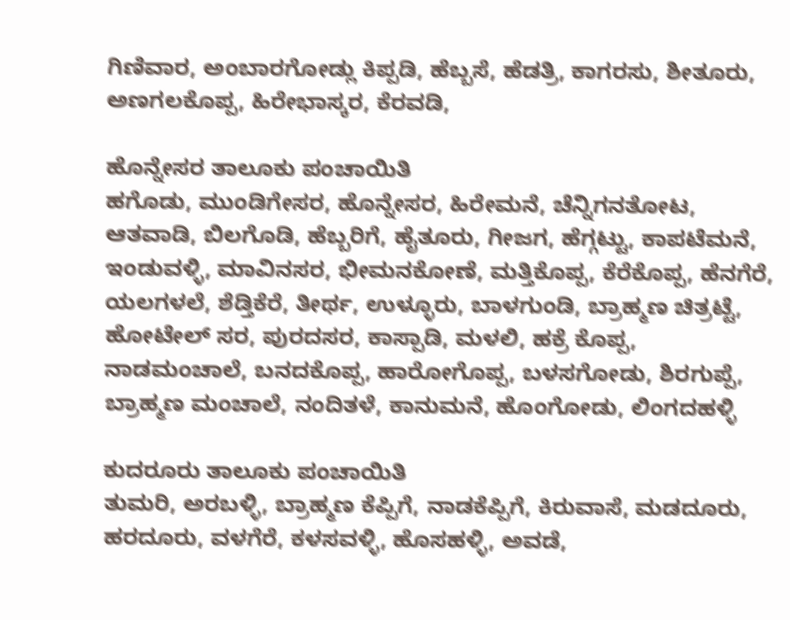ಗಿಣಿವಾರ, ಅಂಬಾರಗೋಡ್ಲು ಕಿಪ್ಪಡಿ, ಹೆಬ್ಬಸೆ, ಹೆಡತ್ರಿ, ಕಾಗರಸು, ಶೀತೂರು, ಅಣಗಲಕೊಪ್ಪ, ಹಿರೇಭಾಸ್ಕರ, ಕೆರವಡಿ,

ಹೊನ್ನೇಸರ ತಾಲೂಕು ಪಂಚಾಯಿತಿ
ಹಗೊಡು, ಮುಂಡಿಗೇಸರ, ಹೊನ್ನೇಸರ, ಹಿರೇಮನೆ, ಚೆನ್ನಿಗನತೋಟ, ಆತವಾಡಿ, ಬಿಲಗೊಡಿ, ಹೆಬ್ಬರಿಗೆ, ಹೈತೂರು, ಗೀಜಗ, ಹೆಗ್ಗಟ್ಟು, ಕಾಪಟೆಮನೆ, ಇಂಡುವಳ್ಳಿ, ಮಾವಿನಸರ, ಭೀಮನಕೋಣೆ, ಮತ್ತಿಕೊಪ್ಪ, ಕೆರೆಕೊಪ್ಪ, ಹೆನಗೆರೆ, ಯಲಗಳಲೆ, ಶೆಡ್ತಿಕೆರೆ, ತೀರ್ಥ, ಉಳ್ಳೂರು, ಬಾಳಗುಂಡಿ, ಬ್ರಾಹ್ಮಣ ಚಿತ್ರಟ್ಟೆ, ಹೋಟೇಲ್ ಸರ, ಪುರದಸರ, ಕಾಸ್ಪಾಡಿ, ಮಳಲಿ, ಹಕ್ರೆ ಕೊಪ್ಪ, ನಾಡಮಂಚಾಲೆ, ಬನದಕೊಪ್ಪ, ಹಾರೋಗೊಪ್ಪ, ಬಳಸಗೋಡು, ಶಿರಗುಪ್ಪೆ, ಬ್ರಾಹ್ಮಣ ಮಂಚಾಲೆ, ನಂದಿತಳೆ, ಕಾನುಮನೆ, ಹೊಂಗೋಡು, ಲಿಂಗದಹಳ್ಳಿ

ಕುದರೂರು ತಾಲೂಕು ಪಂಚಾಯಿತಿ
ತುಮರಿ, ಅರಬಳ್ಳಿ, ಬ್ರಾಹ್ಮಣ ಕೆಪ್ಪಿಗೆ, ನಾಡಕೆಪ್ಪಿಗೆ, ಕಿರುವಾಸೆ, ಮಡದೂರು, ಹರದೂರು, ವಳಗೆರೆ, ಕಳಸವಳ್ಳಿ, ಹೊಸಹಳ್ಳಿ, ಅವಡೆ,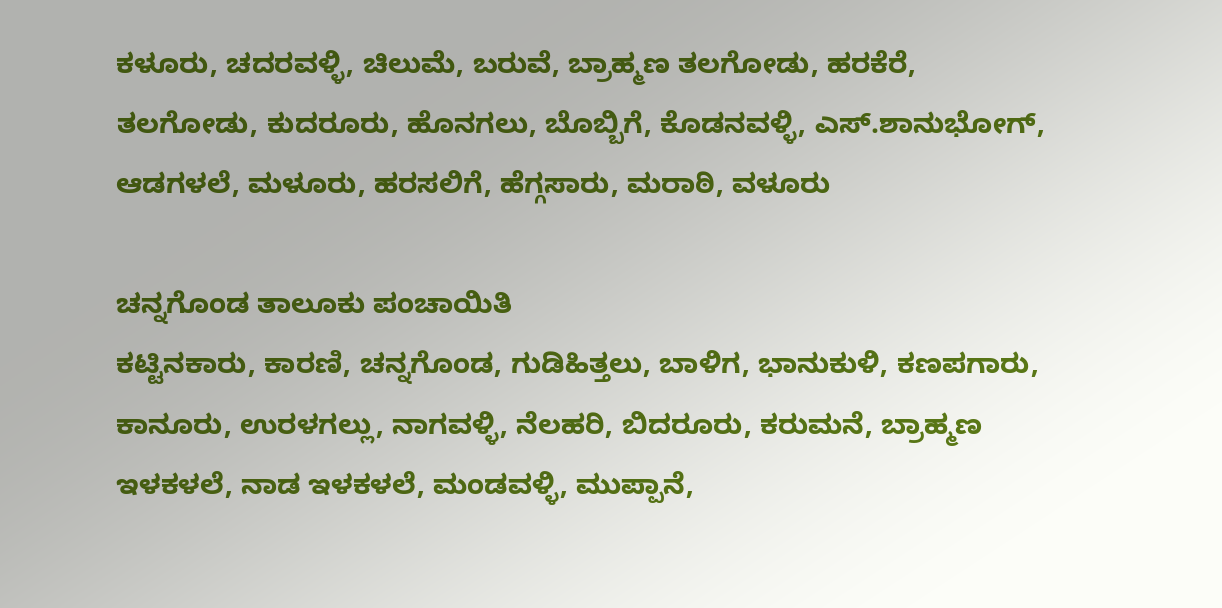ಕಳೂರು, ಚದರವಳ್ಳಿ, ಚಿಲುಮೆ, ಬರುವೆ, ಬ್ರಾಹ್ಮಣ ತಲಗೋಡು, ಹರಕೆರೆ, ತಲಗೋಡು, ಕುದರೂರು, ಹೊನಗಲು, ಬೊಬ್ಬಿಗೆ, ಕೊಡನವಳ್ಳಿ, ಎಸ್.ಶಾನುಭೋಗ್, ಆಡಗಳಲೆ, ಮಳೂರು, ಹರಸಲಿಗೆ, ಹೆಗ್ಗಸಾರು, ಮರಾಠಿ, ವಳೂರು

ಚನ್ನಗೊಂಡ ತಾಲೂಕು ಪಂಚಾಯಿತಿ
ಕಟ್ಟಿನಕಾರು, ಕಾರಣಿ, ಚನ್ನಗೊಂಡ, ಗುಡಿಹಿತ್ತಲು, ಬಾಳಿಗ, ಭಾನುಕುಳಿ, ಕಣಪಗಾರು, ಕಾನೂರು, ಉರಳಗಲ್ಲು, ನಾಗವಳ್ಳಿ, ನೆಲಹರಿ, ಬಿದರೂರು, ಕರುಮನೆ, ಬ್ರಾಹ್ಮಣ ಇಳಕಳಲೆ, ನಾಡ ಇಳಕಳಲೆ, ಮಂಡವಳ್ಳಿ, ಮುಪ್ಪಾನೆ,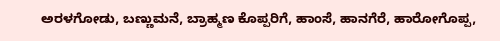ಅರಳಗೋಡು, ಬಣ್ಣುಮನೆ, ಬ್ರಾಹ್ಮಣ ಕೊಪ್ಪರಿಗೆ, ಹಾಂಸೆ, ಹಾನಗೆರೆ, ಹಾರೋಗೊಪ್ಪ,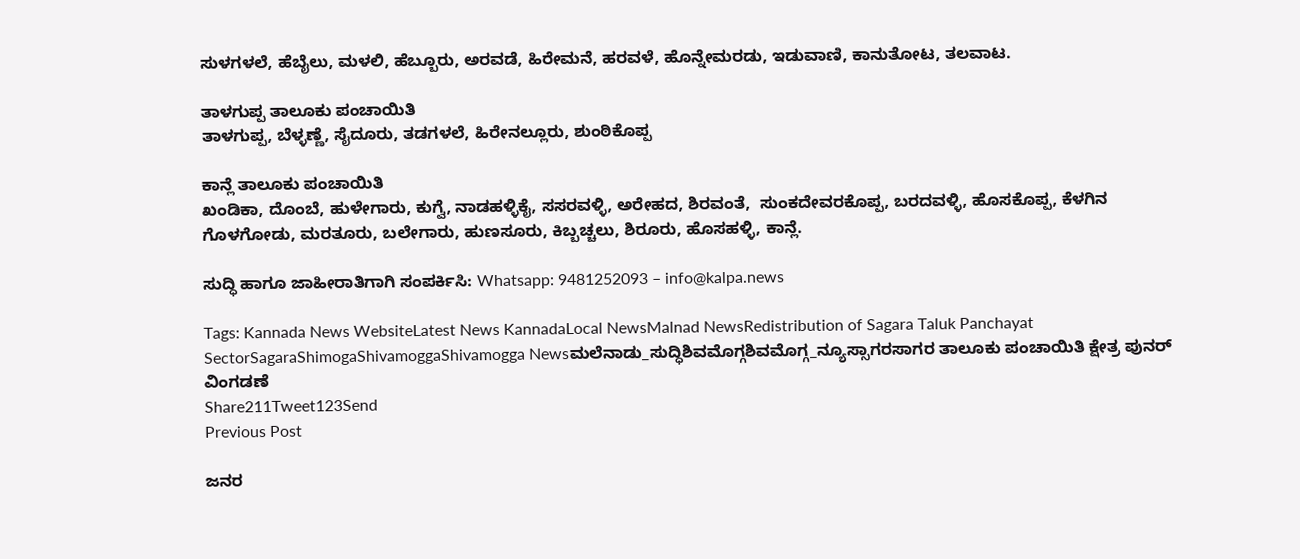ಸುಳಗಳಲೆ, ಹೆಬೈಲು, ಮಳಲಿ, ಹೆಬ್ಬೂರು, ಅರವಡೆ, ಹಿರೇಮನೆ, ಹರವಳೆ, ಹೊನ್ನೇಮರಡು, ಇಡುವಾಣಿ, ಕಾನುತೋಟ, ತಲವಾಟ.

ತಾಳಗುಪ್ಪ ತಾಲೂಕು ಪಂಚಾಯಿತಿ
ತಾಳಗುಪ್ಪ, ಬೆಳ್ಳಣ್ಣೆ, ಸೈದೂರು, ತಡಗಳಲೆ, ಹಿರೇನಲ್ಲೂರು, ಶುಂಠಿಕೊಪ್ಪ

ಕಾನ್ಲೆ ತಾಲೂಕು ಪಂಚಾಯಿತಿ
ಖಂಡಿಕಾ, ದೊಂಬೆ, ಹುಳೇಗಾರು, ಕುಗ್ವೆ, ನಾಡಹಳ್ಳಿಕೈ, ಸಸರವಳ್ಳಿ, ಅರೇಹದ, ಶಿರವಂತೆ,  ಸುಂಕದೇವರಕೊಪ್ಪ, ಬರದವಳ್ಳಿ, ಹೊಸಕೊಪ್ಪ, ಕೆಳಗಿನ ಗೊಳಗೋಡು, ಮರತೂರು, ಬಲೇಗಾರು, ಹುಣಸೂರು, ಕಿಬ್ಬಚ್ಚಲು, ಶಿರೂರು, ಹೊಸಹಳ್ಳಿ, ಕಾನ್ಲೆ.

ಸುದ್ಧಿ ಹಾಗೂ ಜಾಹೀರಾತಿಗಾಗಿ ಸಂಪರ್ಕಿಸಿ: Whatsapp: 9481252093 – info@kalpa.news

Tags: Kannada News WebsiteLatest News KannadaLocal NewsMalnad NewsRedistribution of Sagara Taluk Panchayat SectorSagaraShimogaShivamoggaShivamogga Newsಮಲೆನಾಡು_ಸುದ್ಧಿಶಿವಮೊಗ್ಗಶಿವಮೊಗ್ಗ_ನ್ಯೂಸ್ಸಾಗರಸಾಗರ ತಾಲೂಕು ಪಂಚಾಯಿತಿ ಕ್ಷೇತ್ರ ಪುನರ್ ವಿಂಗಡಣೆ
Share211Tweet123Send
Previous Post

ಜನರ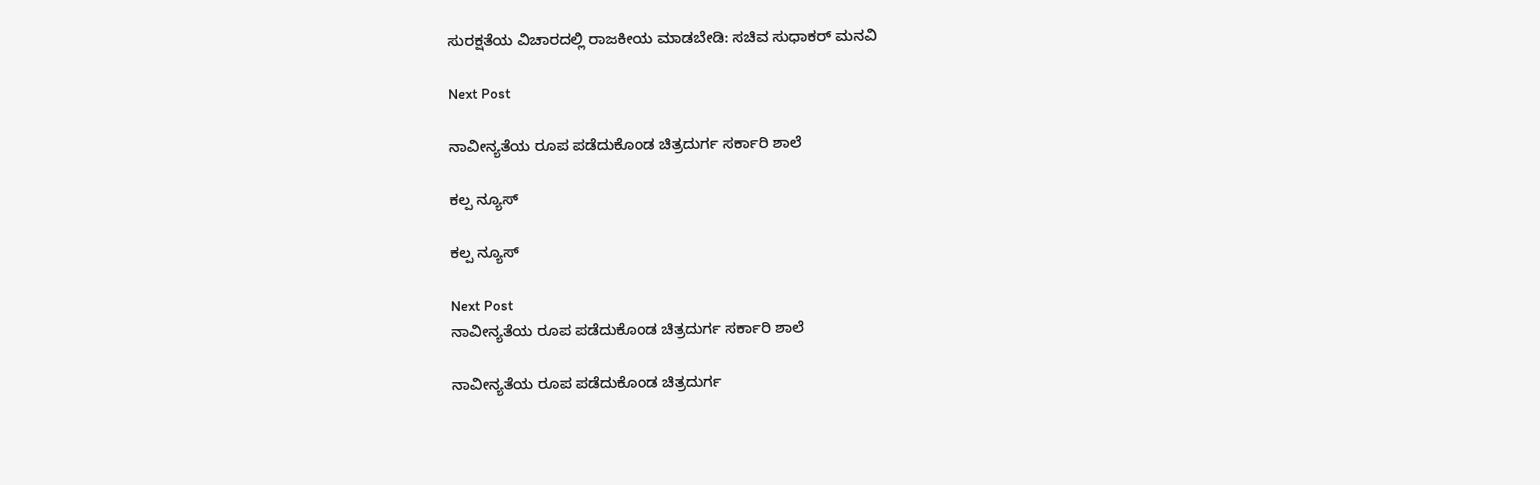ಸುರಕ್ಷತೆಯ ವಿಚಾರದಲ್ಲಿ ರಾಜಕೀಯ ಮಾಡಬೇಡಿ: ಸಚಿವ ಸುಧಾಕರ್ ಮನವಿ

Next Post

ನಾವೀನ್ಯತೆಯ ರೂಪ ಪಡೆದುಕೊಂಡ ಚಿತ್ರದುರ್ಗ ಸರ್ಕಾರಿ ಶಾಲೆ

ಕಲ್ಪ ನ್ಯೂಸ್

ಕಲ್ಪ ನ್ಯೂಸ್

Next Post
ನಾವೀನ್ಯತೆಯ ರೂಪ ಪಡೆದುಕೊಂಡ ಚಿತ್ರದುರ್ಗ ಸರ್ಕಾರಿ ಶಾಲೆ

ನಾವೀನ್ಯತೆಯ ರೂಪ ಪಡೆದುಕೊಂಡ ಚಿತ್ರದುರ್ಗ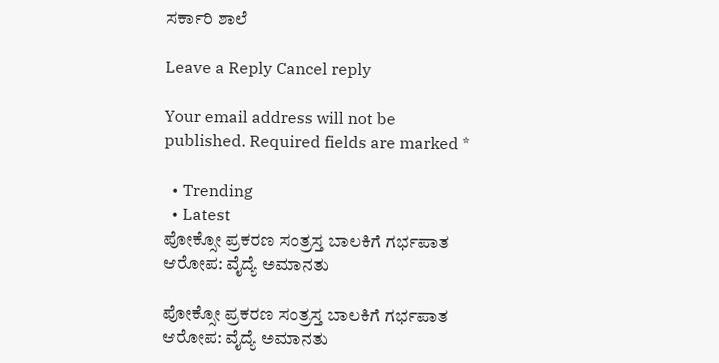ಸರ್ಕಾರಿ ಶಾಲೆ

Leave a Reply Cancel reply

Your email address will not be published. Required fields are marked *

  • Trending
  • Latest
ಪೋಕ್ಸೋ ಪ್ರಕರಣ ಸಂತ್ರಸ್ತ ಬಾಲಕಿಗೆ ಗರ್ಭಪಾತ ಆರೋಪ: ವೈದ್ಯೆ ಅಮಾನತು

ಪೋಕ್ಸೋ ಪ್ರಕರಣ ಸಂತ್ರಸ್ತ ಬಾಲಕಿಗೆ ಗರ್ಭಪಾತ ಆರೋಪ: ವೈದ್ಯೆ ಅಮಾನತು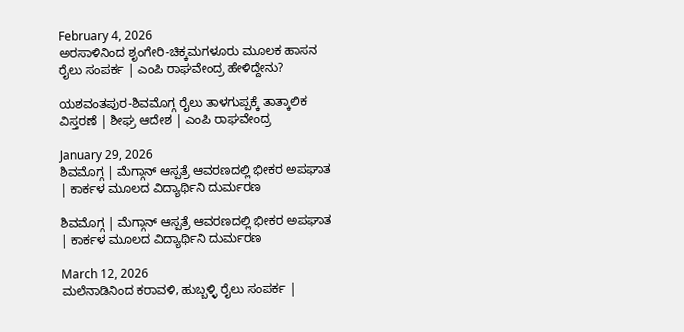February 4, 2026
ಅರಸಾಳಿನಿಂದ ಶೃಂಗೇರಿ-ಚಿಕ್ಕಮಗಳೂರು ಮೂಲಕ ಹಾಸನ ರೈಲು ಸಂಪರ್ಕ | ಎಂಪಿ ರಾಘವೇಂದ್ರ ಹೇಳಿದ್ದೇನು?

ಯಶವಂತಪುರ-ಶಿವಮೊಗ್ಗ ರೈಲು ತಾಳಗುಪ್ಪಕ್ಕೆ ತಾತ್ಕಾಲಿಕ ವಿಸ್ತರಣೆ | ಶೀಘ್ರ ಆದೇಶ | ಎಂಪಿ ರಾಘವೇಂದ್ರ

January 29, 2026
ಶಿವಮೊಗ್ಗ | ಮೆಗ್ಗಾನ್ ಆಸ್ಪತ್ರೆ ಆವರಣದಲ್ಲಿ ಭೀಕರ ಅಪಘಾತ | ಕಾರ್ಕಳ ಮೂಲದ ವಿದ್ಯಾರ್ಥಿನಿ ದುರ್ಮರಣ

ಶಿವಮೊಗ್ಗ | ಮೆಗ್ಗಾನ್ ಆಸ್ಪತ್ರೆ ಆವರಣದಲ್ಲಿ ಭೀಕರ ಅಪಘಾತ | ಕಾರ್ಕಳ ಮೂಲದ ವಿದ್ಯಾರ್ಥಿನಿ ದುರ್ಮರಣ

March 12, 2026
ಮಲೆನಾಡಿನಿಂದ ಕರಾವಳಿ, ಹುಬ್ಬಳ್ಳಿ ರೈಲು ಸಂಪರ್ಕ |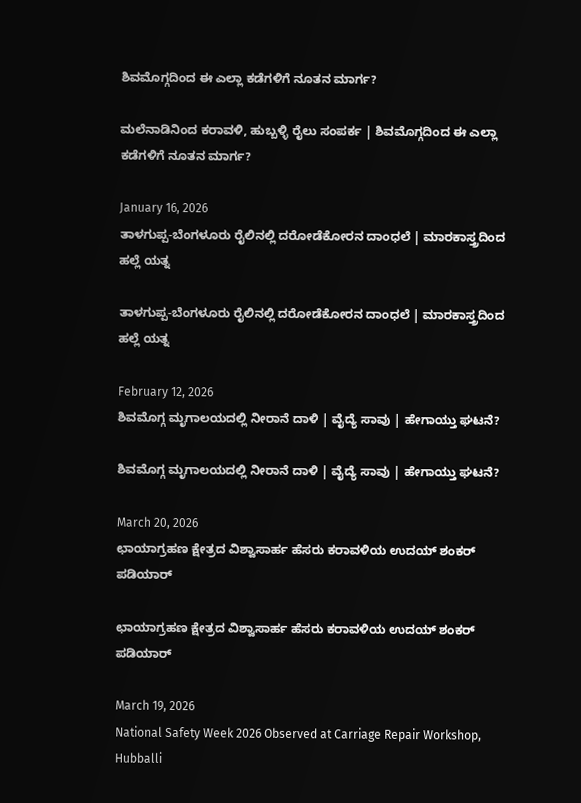ಶಿವಮೊಗ್ಗದಿಂದ ಈ ಎಲ್ಲಾ ಕಡೆಗಳಿಗೆ ನೂತನ ಮಾರ್ಗ?

ಮಲೆನಾಡಿನಿಂದ ಕರಾವಳಿ, ಹುಬ್ಬಳ್ಳಿ ರೈಲು ಸಂಪರ್ಕ | ಶಿವಮೊಗ್ಗದಿಂದ ಈ ಎಲ್ಲಾ ಕಡೆಗಳಿಗೆ ನೂತನ ಮಾರ್ಗ?

January 16, 2026
ತಾಳಗುಪ್ಪ-ಬೆಂಗಳೂರು ರೈಲಿನಲ್ಲಿ ದರೋಡೆಕೋರನ ದಾಂಧಲೆ | ಮಾರಕಾಸ್ತ್ರದಿಂದ ಹಲ್ಲೆ ಯತ್ನ

ತಾಳಗುಪ್ಪ-ಬೆಂಗಳೂರು ರೈಲಿನಲ್ಲಿ ದರೋಡೆಕೋರನ ದಾಂಧಲೆ | ಮಾರಕಾಸ್ತ್ರದಿಂದ ಹಲ್ಲೆ ಯತ್ನ

February 12, 2026
ಶಿವಮೊಗ್ಗ ಮೃಗಾಲಯದಲ್ಲಿ ನೀರಾನೆ ದಾಳಿ | ವೈದ್ಯೆ ಸಾವು | ಹೇಗಾಯ್ತು ಘಟನೆ?

ಶಿವಮೊಗ್ಗ ಮೃಗಾಲಯದಲ್ಲಿ ನೀರಾನೆ ದಾಳಿ | ವೈದ್ಯೆ ಸಾವು | ಹೇಗಾಯ್ತು ಘಟನೆ?

March 20, 2026
ಛಾಯಾಗ್ರಹಣ ಕ್ಷೇತ್ರದ ವಿಶ್ವಾಸಾರ್ಹ ಹೆಸರು ಕರಾವಳಿಯ ಉದಯ್‌ ಶಂಕರ್ ಪಡಿಯಾರ್

ಛಾಯಾಗ್ರಹಣ ಕ್ಷೇತ್ರದ ವಿಶ್ವಾಸಾರ್ಹ ಹೆಸರು ಕರಾವಳಿಯ ಉದಯ್‌ ಶಂಕರ್ ಪಡಿಯಾರ್

March 19, 2026
National Safety Week 2026 Observed at Carriage Repair Workshop, Hubballi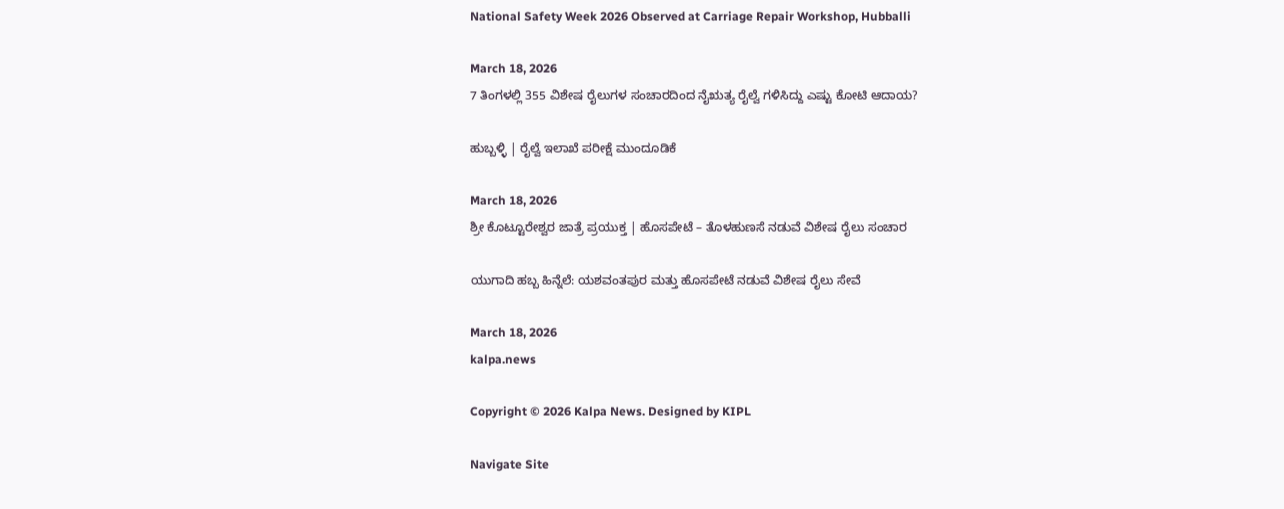National Safety Week 2026 Observed at Carriage Repair Workshop, Hubballi

March 18, 2026
7 ತಿಂಗಳಲ್ಲಿ 355 ವಿಶೇಷ ರೈಲುಗಳ ಸಂಚಾರದಿಂದ ನೈಋತ್ಯ ರೈಲ್ವೆ ಗಳಿಸಿದ್ದು ಎಷ್ಟು ಕೋಟಿ ಆದಾಯ?

ಹುಬ್ಬಳ್ಳಿ | ರೈಲ್ವೆ ಇಲಾಖೆ ಪರೀಕ್ಷೆ ಮುಂದೂಡಿಕೆ

March 18, 2026
ಶ್ರೀ ಕೊಟ್ಟೂರೇಶ್ವರ ಜಾತ್ರೆ ಪ್ರಯುಕ್ತ | ಹೊಸಪೇಟೆ – ತೊಳಹುಣಸೆ ನಡುವೆ ವಿಶೇಷ ರೈಲು ಸಂಚಾರ

ಯುಗಾದಿ ಹಬ್ಬ ಹಿನ್ನೆಲೆ: ಯಶವಂತಪುರ ಮತ್ತು ಹೊಸಪೇಟೆ ನಡುವೆ ವಿಶೇಷ ರೈಲು ಸೇವೆ

March 18, 2026
kalpa.news

Copyright © 2026 Kalpa News. Designed by KIPL

Navigate Site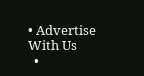• Advertise With Us
  •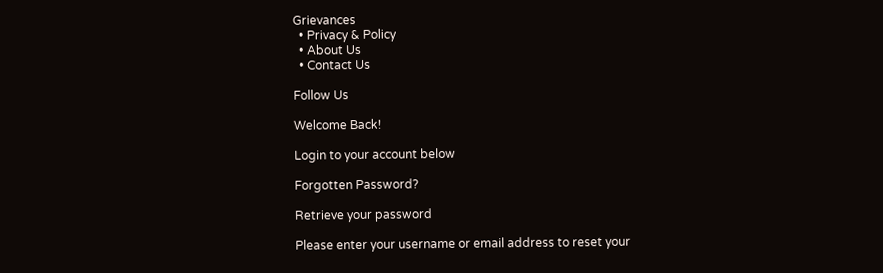Grievances
  • Privacy & Policy
  • About Us
  • Contact Us

Follow Us

Welcome Back!

Login to your account below

Forgotten Password?

Retrieve your password

Please enter your username or email address to reset your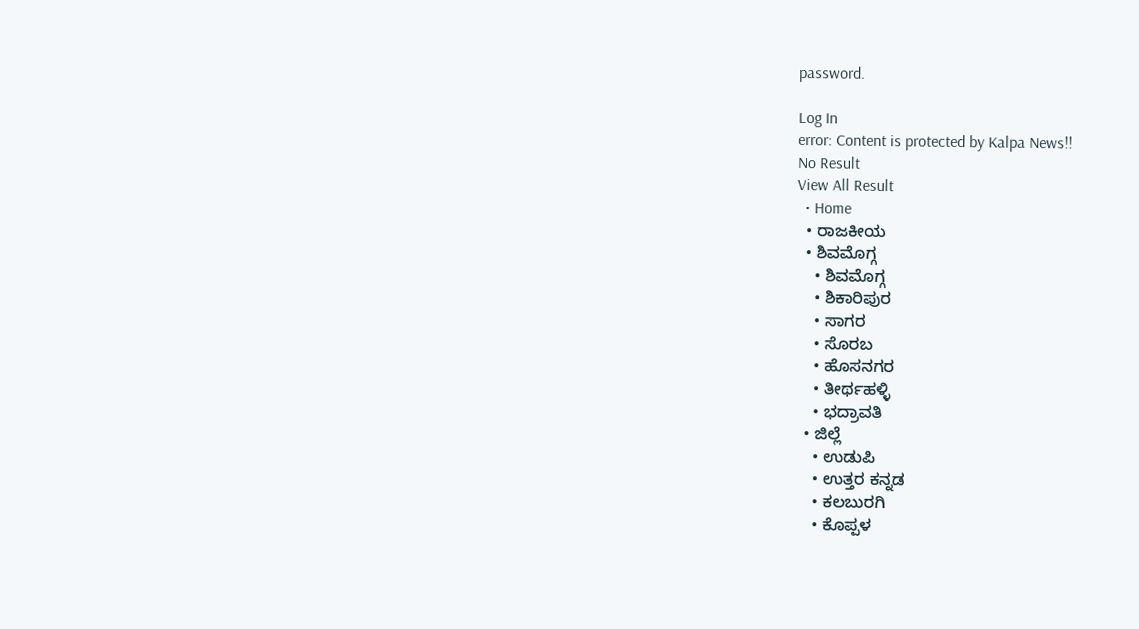password.

Log In
error: Content is protected by Kalpa News!!
No Result
View All Result
  • Home
  • ರಾಜಕೀಯ
  • ಶಿವಮೊಗ್ಗ
    • ಶಿವಮೊಗ್ಗ
    • ಶಿಕಾರಿಪುರ
    • ಸಾಗರ
    • ಸೊರಬ
    • ಹೊಸನಗರ
    • ತೀರ್ಥಹಳ್ಳಿ
    • ಭದ್ರಾವತಿ
  • ಜಿಲ್ಲೆ
    • ಉಡುಪಿ
    • ಉತ್ತರ ಕನ್ನಡ
    • ಕಲಬುರಗಿ
    • ಕೊಪ್ಪಳ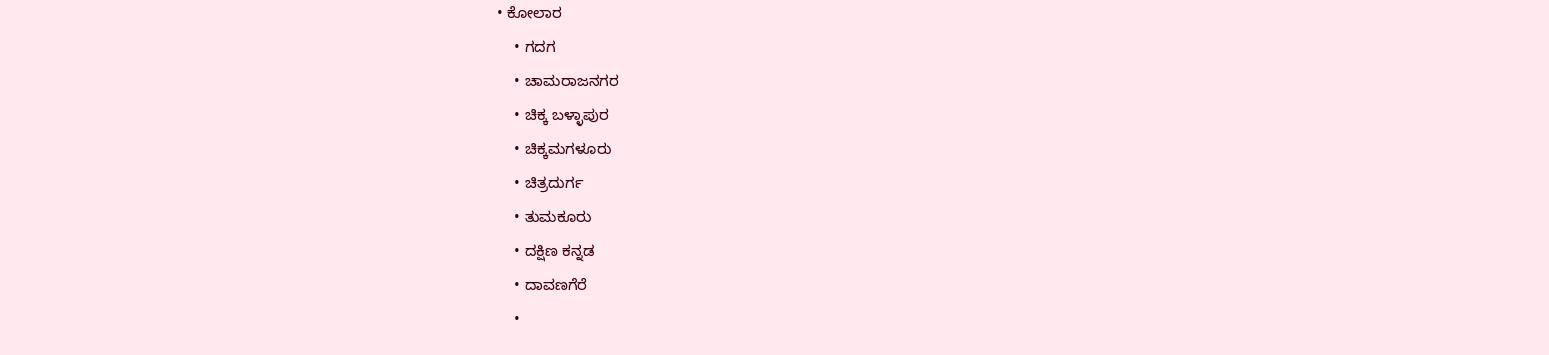• ಕೋಲಾರ
    • ಗದಗ
    • ಚಾಮರಾಜನಗರ
    • ಚಿಕ್ಕ ಬಳ್ಳಾಪುರ
    • ಚಿಕ್ಕಮಗಳೂರು
    • ಚಿತ್ರದುರ್ಗ
    • ತುಮಕೂರು
    • ದಕ್ಷಿಣ ಕನ್ನಡ
    • ದಾವಣಗೆರೆ
    •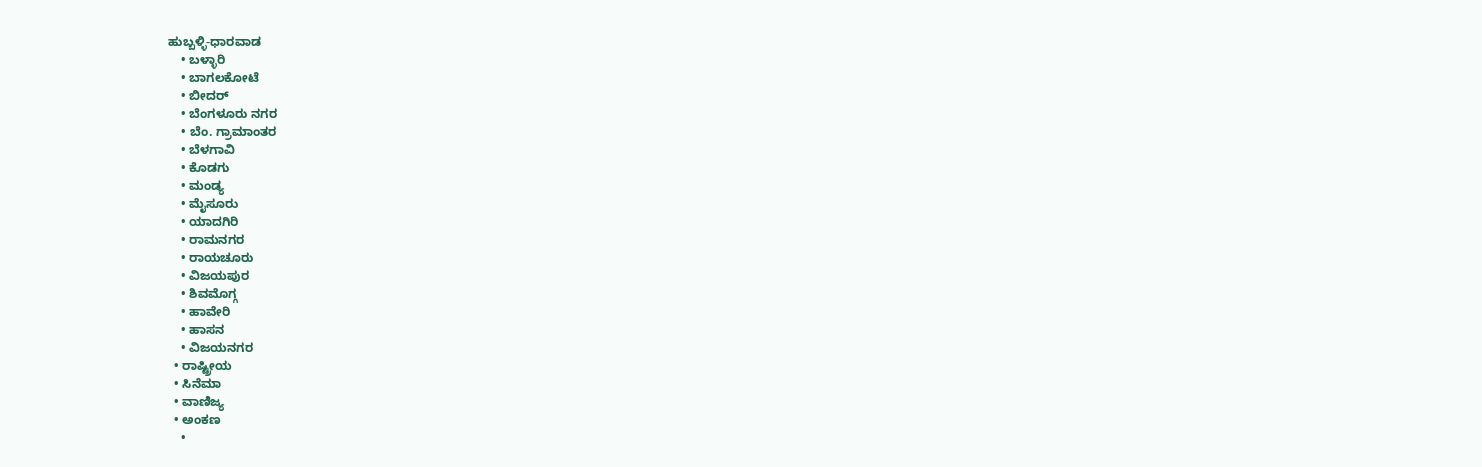ಹುಬ್ಬಳ್ಳಿ-ಧಾರವಾಡ
    • ಬಳ್ಳಾರಿ
    • ಬಾಗಲಕೋಟೆ
    • ಬೀದರ್
    • ಬೆಂಗಳೂರು ನಗರ
    • ಬೆಂ. ಗ್ರಾಮಾಂತರ
    • ಬೆಳಗಾವಿ
    • ಕೊಡಗು
    • ಮಂಡ್ಯ
    • ಮೈಸೂರು
    • ಯಾದಗಿರಿ
    • ರಾಮನಗರ
    • ರಾಯಚೂರು
    • ವಿಜಯಪುರ
    • ಶಿವಮೊಗ್ಗ
    • ಹಾವೇರಿ
    • ಹಾಸನ
    • ವಿಜಯನಗರ
  • ರಾಷ್ಟ್ರೀಯ
  • ಸಿನೆಮಾ
  • ವಾಣಿಜ್ಯ
  • ಅಂಕಣ
    •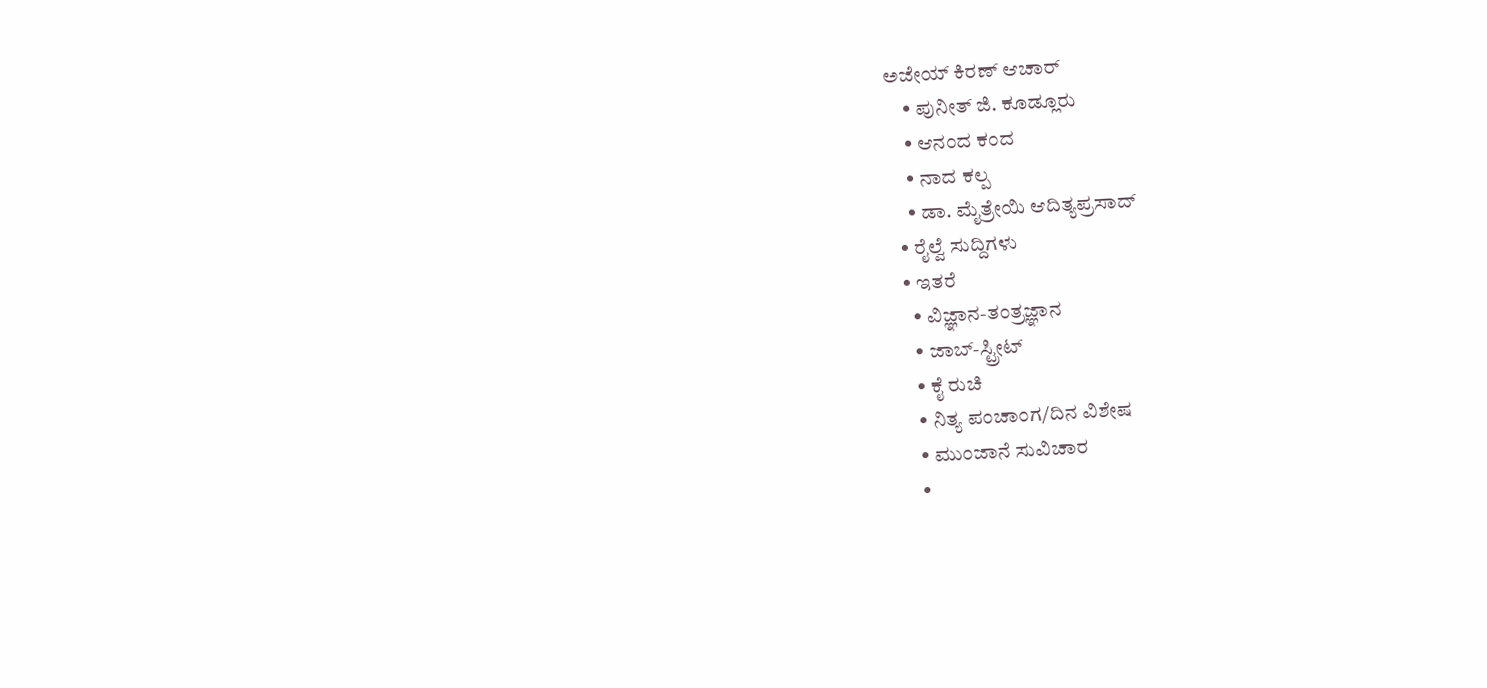ಅಜೇಯ್ ಕಿರಣ್ ಆಚಾರ್
    • ಪುನೀತ್ ಜಿ. ಕೂಡ್ಲೂರು
    • ಆನಂದ ಕಂದ
    • ನಾದ ಕಲ್ಪ
    • ಡಾ. ಮೈತ್ರೇಯಿ ಆದಿತ್ಯಪ್ರಸಾದ್
  • ರೈಲ್ವೆ ಸುದ್ದಿಗಳು
  • ಇತರೆ
    • ವಿಜ್ಞಾನ-ತಂತ್ರಜ್ಞಾನ
    • ಜಾಬ್-ಸ್ಟ್ರೀಟ್
    • ಕೈ ರುಚಿ
    • ನಿತ್ಯ ಪಂಚಾಂಗ/ದಿನ ವಿಶೇಷ
    • ಮುಂಜಾನೆ ಸುವಿಚಾರ
    •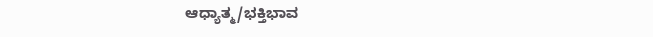ಆಧ್ಯಾತ್ಮ/ಭಕ್ತಿಭಾವ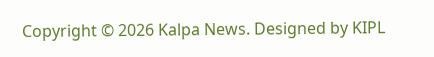Copyright © 2026 Kalpa News. Designed by KIPL